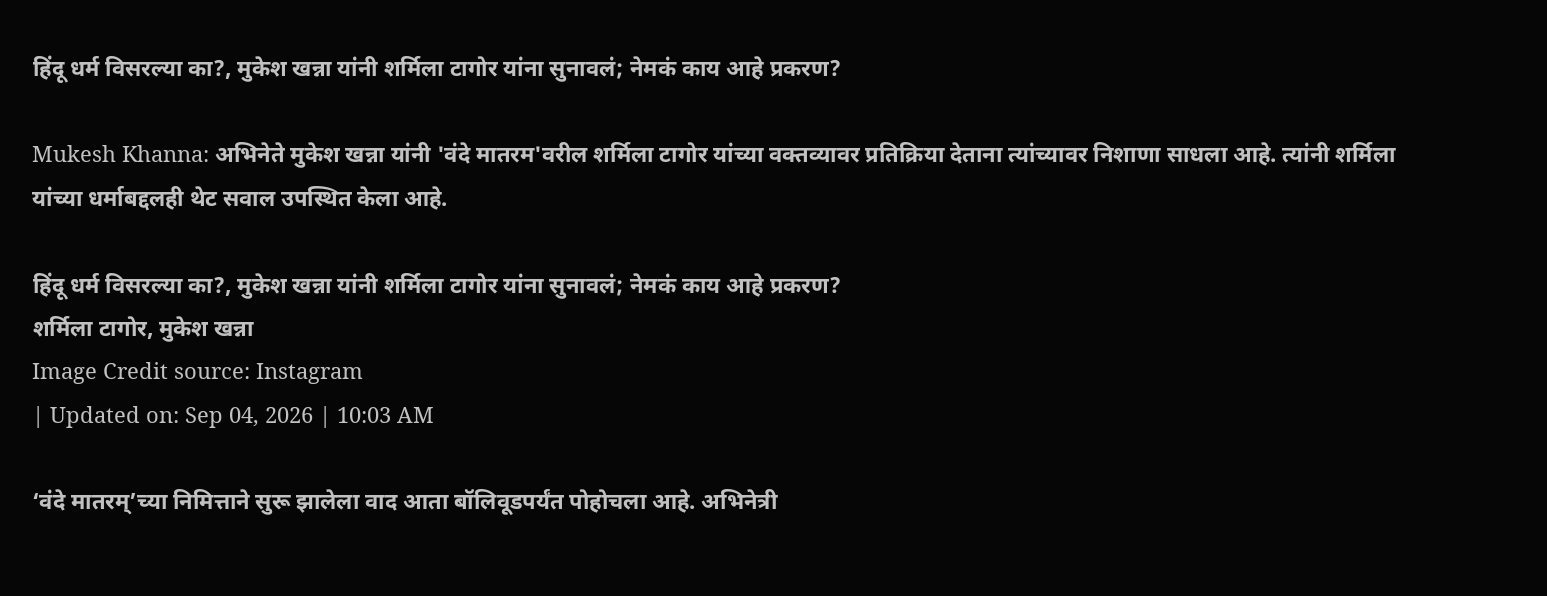हिंदू धर्म विसरल्या का?, मुकेश खन्ना यांनी शर्मिला टागोर यांना सुनावलं; नेमकं काय आहे प्रकरण?

Mukesh Khanna: अभिनेते मुकेश खन्ना यांनी 'वंदे मातरम'वरील शर्मिला टागोर यांच्या वक्तव्यावर प्रतिक्रिया देताना त्यांच्यावर निशाणा साधला आहे. त्यांनी शर्मिला यांच्या धर्माबद्दलही थेट सवाल उपस्थित केला आहे.

हिंदू धर्म विसरल्या का?, मुकेश खन्ना यांनी शर्मिला टागोर यांना सुनावलं; नेमकं काय आहे प्रकरण?
शर्मिला टागोर, मुकेश खन्ना
Image Credit source: Instagram
| Updated on: Sep 04, 2026 | 10:03 AM

‘वंदे मातरम्’च्या निमित्ताने सुरू झालेला वाद आता बॉलिवूडपर्यंत पोहोचला आहे. अभिनेत्री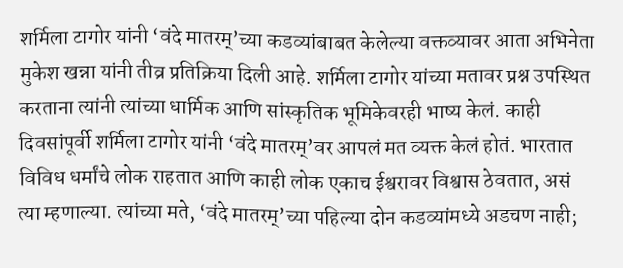शर्मिला टागोर यांनी ‘वंदे मातरम्’च्या कडव्यांबाबत केलेल्या वक्तव्यावर आता अभिनेता मुकेश खन्ना यांनी तीव्र प्रतिक्रिया दिली आहे. शर्मिला टागोर यांच्या मतावर प्रश्न उपस्थित करताना त्यांनी त्यांच्या धार्मिक आणि सांस्कृतिक भूमिकेवरही भाष्य केलं. काही दिवसांपूर्वी शर्मिला टागोर यांनी ‘वंदे मातरम्’वर आपलं मत व्यक्त केलं होतं. भारतात विविध धर्मांचे लोक राहतात आणि काही लोक एकाच ईश्वरावर विश्वास ठेवतात, असं त्या म्हणाल्या. त्यांच्या मते, ‘वंदे मातरम्’च्या पहिल्या दोन कडव्यांमध्ये अडचण नाही;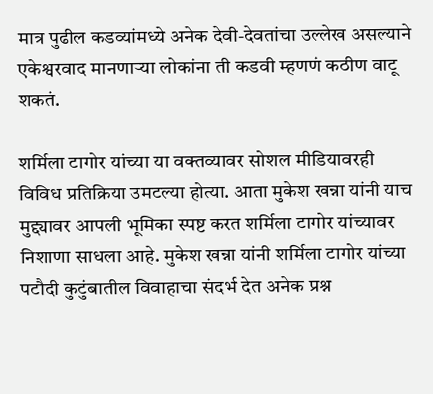मात्र पुढील कडव्यांमध्ये अनेक देवी-देवतांचा उल्लेख असल्याने एकेश्वरवाद मानणाऱ्या लोकांना ती कडवी म्हणणं कठीण वाटू शकतं.

शर्मिला टागोर यांच्या या वक्तव्यावर सोशल मीडियावरही विविध प्रतिक्रिया उमटल्या होत्या. आता मुकेश खन्ना यांनी याच मुद्द्यावर आपली भूमिका स्पष्ट करत शर्मिला टागोर यांच्यावर निशाणा साधला आहे. मुकेश खन्ना यांनी शर्मिला टागोर यांच्या पटौदी कुटुंबातील विवाहाचा संदर्भ देत अनेक प्रश्न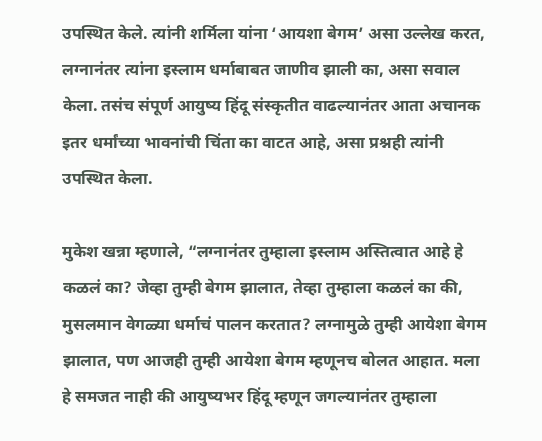उपस्थित केले. त्यांनी शर्मिला यांना ‘आयशा बेगम’ असा उल्लेख करत, लग्नानंतर त्यांना इस्लाम धर्माबाबत जाणीव झाली का, असा सवाल केला. तसंच संपूर्ण आयुष्य हिंदू संस्कृतीत वाढल्यानंतर आता अचानक इतर धर्मांच्या भावनांची चिंता का वाटत आहे, असा प्रश्नही त्यांनी उपस्थित केला.

मुकेश खन्ना म्हणाले, “लग्नानंतर तुम्हाला इस्लाम अस्तित्वात आहे हे कळलं का? जेव्हा तुम्ही बेगम झालात, तेव्हा तुम्हाला कळलं का की, मुसलमान वेगळ्या धर्माचं पालन करतात? लग्नामुळे तुम्ही आयेशा बेगम झालात, पण आजही तुम्ही आयेशा बेगम म्हणूनच बोलत आहात. मला हे समजत नाही की आयुष्यभर हिंदू म्हणून जगल्यानंतर तुम्हाला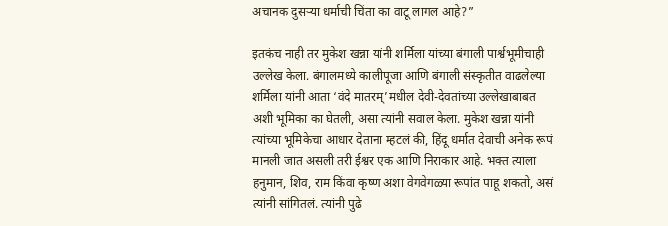अचानक दुसऱ्या धर्माची चिंता का वाटू लागल आहे?”

इतकंच नाही तर मुकेश खन्ना यांनी शर्मिला यांच्या बंगाली पार्श्वभूमीचाही उल्लेख केला. बंगालमध्ये कालीपूजा आणि बंगाली संस्कृतीत वाढलेल्या शर्मिला यांनी आता ‘वंदे मातरम्’मधील देवी-देवतांच्या उल्लेखाबाबत अशी भूमिका का घेतली, असा त्यांनी सवाल केला. मुकेश खन्ना यांनी त्यांच्या भूमिकेचा आधार देताना म्हटलं की, हिंदू धर्मात देवाची अनेक रूपं मानली जात असली तरी ईश्वर एक आणि निराकार आहे. भक्त त्याला हनुमान, शिव, राम किंवा कृष्ण अशा वेगवेगळ्या रूपांत पाहू शकतो, असं त्यांनी सांगितलं. त्यांनी पुढे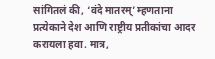सांगितलं की, ‘वंदे मातरम्’ म्हणताना प्रत्येकाने देश आणि राष्ट्रीय प्रतीकांचा आदर करायला हवा. मात्र,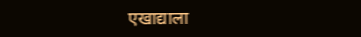एखाद्याला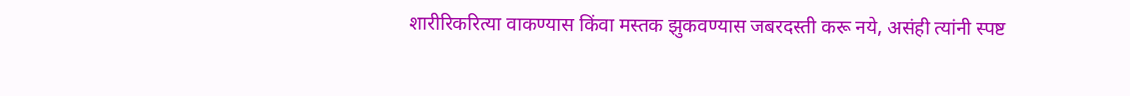शारीरिकरित्या वाकण्यास किंवा मस्तक झुकवण्यास जबरदस्ती करू नये, असंही त्यांनी स्पष्ट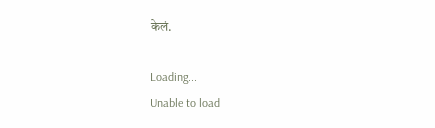केलं.

Loading...
Unable to load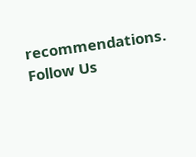recommendations.
Follow Us